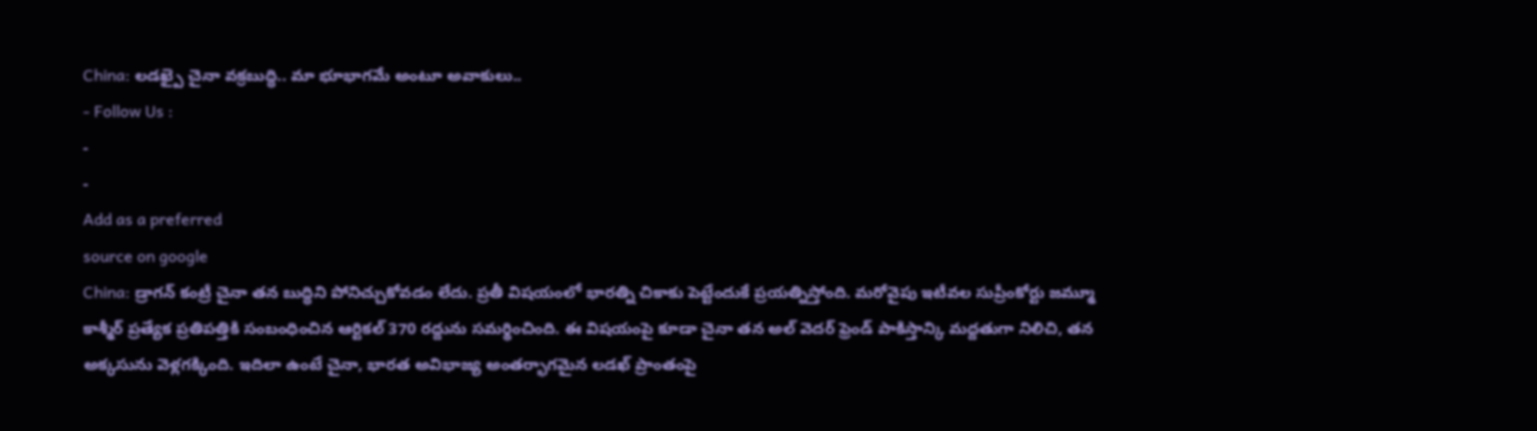China: లడఖ్పై చైనా వక్రబుద్ధి.. మా భూభాగమే అంటూ అవాకులు..
- Follow Us :
-
-
Add as a preferred
source on google
China: డ్రాగన్ కంట్రీ చైనా తన బుద్ధిని పోనిచ్చుకోవడం లేదు. ప్రతీ విషయంలో భారత్ని చికాకు పెట్టేందుకే ప్రయత్నిస్తోంది. మరోవైపు ఇటీవల సుప్రీంకోర్టు జమ్మూ కాశ్మీర్ ప్రత్యేక ప్రతిపత్తికి సంబంధించిన ఆర్టికల్ 370 రద్దును సమర్థించింది. ఈ విషయంపై కూడా చైనా తన అల్ వెదర్ ఫ్రెండ్ పాకిస్తాన్కి మద్దతుగా నిలిచి, తన అక్కసును వెళ్లగక్కింది. ఇదిలా ఉంటే చైనా, భారత అవిభాజ్య అంతర్భాగమైన లడఖ్ ప్రాంతంపై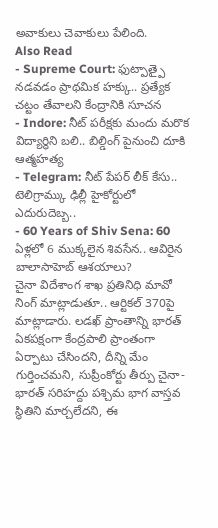అవాకులు చెవాకులు పేలింది.
Also Read
- Supreme Court: ఫుట్పాత్పై నడవడం ప్రాథమిక హక్కు.. ప్రత్యేక చట్టం తేవాలని కేంద్రానికి సూచన
- Indore: నీట్ పరీక్షకు మందు మరొక విద్యార్థిని బలి.. బిల్డింగ్ పైనుంచి దూకి ఆత్మహత్య
- Telegram: నీట్ పేపర్ లీక్ కేసు.. టెలిగ్రామ్కు ఢిల్లీ హైకోర్టులో ఎదురుదెబ్బ..
- 60 Years of Shiv Sena: 60 ఏళ్లలో 6 ముక్కలైన శివసేన.. ఆవిరైన బాలాసాహెబ్ ఆశయాలు?
చైనా విదేశాంగ శాఖ ప్రతినిధి మావో నింగ్ మాట్లాడుతూ.. ఆర్టికల్ 370పై మాట్లాడారు. లడఖ్ ప్రాంతాన్ని భారత్ ఏకపక్షంగా కేంద్రపాలి ప్రాంతంగా ఏర్పాటు చేసిందని, దీన్ని మేం గుర్తించమని, సుప్రీంకోర్టు తీర్పు చైనా-భారత్ సరిహద్దు పశ్చిమ భాగ వాస్తవ స్థితిని మార్చలేదని, ఈ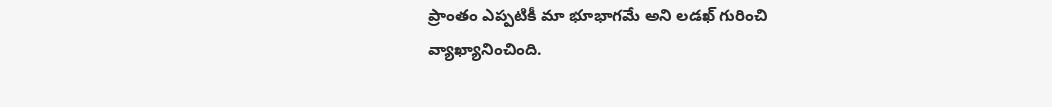ప్రాంతం ఎప్పటికీ మా భూభాగమే అని లడఖ్ గురించి వ్యాఖ్యానించింది.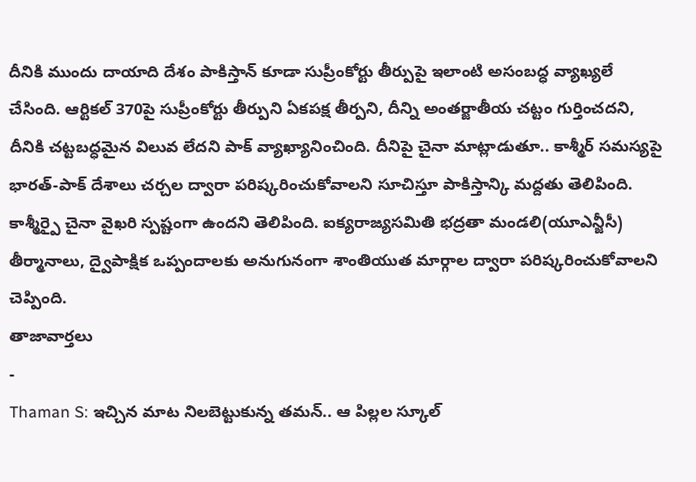దీనికి ముందు దాయాది దేశం పాకిస్తాన్ కూడా సుప్రీంకోర్టు తీర్పుపై ఇలాంటి అసంబద్ధ వ్యాఖ్యలే చేసింది. ఆర్టికల్ 370పై సుప్రీంకోర్టు తీర్పుని ఏకపక్ష తీర్పని, దీన్ని అంతర్జాతీయ చట్టం గుర్తించదని, దీనికి చట్టబద్ధమైన విలువ లేదని పాక్ వ్యాఖ్యానించింది. దీనిపై చైనా మాట్లాడుతూ.. కాశ్మీర్ సమస్యపై భారత్-పాక్ దేశాలు చర్చల ద్వారా పరిష్కరించుకోవాలని సూచిస్తూ పాకిస్తాన్కి మద్దతు తెలిపింది. కాశ్మీర్పై చైనా వైఖరి స్పష్టంగా ఉందని తెలిపింది. ఐక్యరాజ్యసమితి భద్రతా మండలి(యూఎన్జీసీ) తీర్మానాలు, ద్వైపాక్షిక ఒప్పందాలకు అనుగునంగా శాంతియుత మార్గాల ద్వారా పరిష్కరించుకోవాలని చెప్పింది.
తాజావార్తలు
-
Thaman S: ఇచ్చిన మాట నిలబెట్టుకున్న తమన్.. ఆ పిల్లల స్కూల్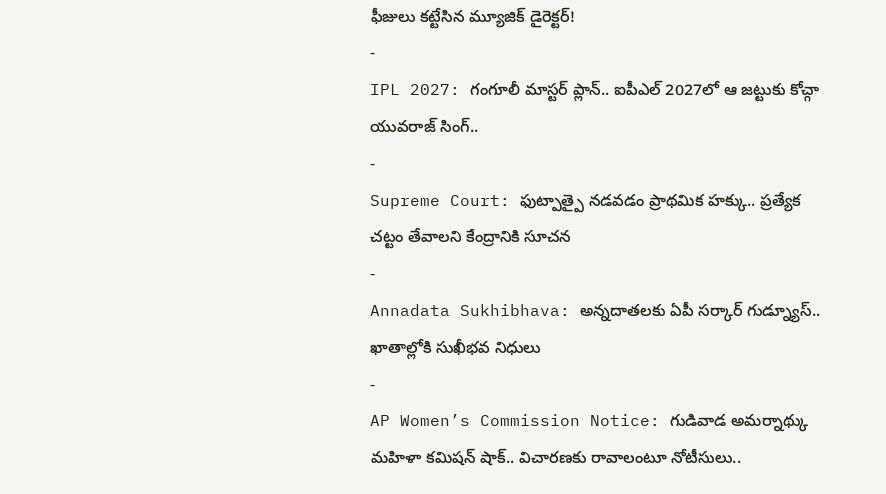ఫీజులు కట్టేసిన మ్యూజిక్ డైరెక్టర్!
-
IPL 2027: గంగూలీ మాస్టర్ ప్లాన్.. ఐపీఎల్ 2027లో ఆ జట్టుకు కోచ్గా యువరాజ్ సింగ్..
-
Supreme Court: ఫుట్పాత్పై నడవడం ప్రాథమిక హక్కు.. ప్రత్యేక చట్టం తేవాలని కేంద్రానికి సూచన
-
Annadata Sukhibhava: అన్నదాతలకు ఏపీ సర్కార్ గుడ్న్యూస్.. ఖాతాల్లోకి సుఖీభవ నిధులు
-
AP Women’s Commission Notice: గుడివాడ అమర్నాథ్కు మహిళా కమిషన్ షాక్.. విచారణకు రావాలంటూ నోటీసులు..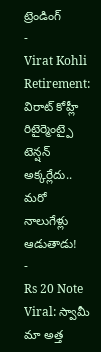ట్రెండింగ్
-
Virat Kohli Retirement: విరాట్ కోహ్లీ రిటైర్మెంట్పై టెన్షన్ అక్కర్లేదు.. మరో నాలుగేళ్లు ఆడుతాడు!
-
Rs 20 Note Viral: స్వామీ మా అత్త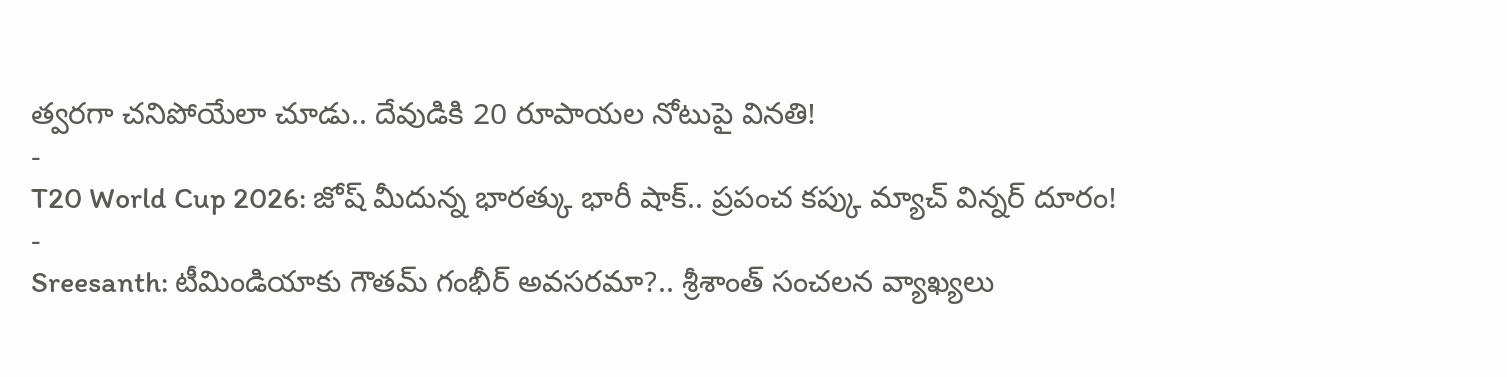త్వరగా చనిపోయేలా చూడు.. దేవుడికి 20 రూపాయల నోటుపై వినతి!
-
T20 World Cup 2026: జోష్ మీదున్న భారత్కు భారీ షాక్.. ప్రపంచ కప్కు మ్యాచ్ విన్నర్ దూరం!
-
Sreesanth: టీమిండియాకు గౌతమ్ గంభీర్ అవసరమా?.. శ్రీశాంత్ సంచలన వ్యాఖ్యలు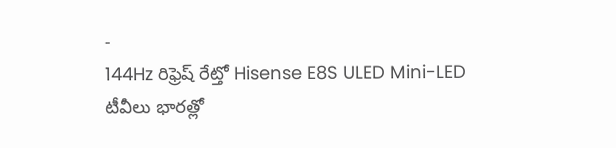-
144Hz రిఫ్రెష్ రేట్తో Hisense E8S ULED Mini-LED టీవీలు భారత్లో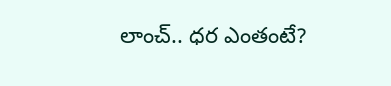లాంచ్.. ధర ఎంతంటే?